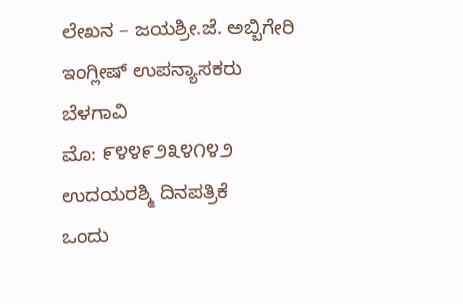ಲೇಖನ – ಜಯಶ್ರೀ.ಜೆ. ಅಬ್ಬಿಗೇರಿ
ಇಂಗ್ಲೀಷ್ ಉಪನ್ಯಾಸಕರು
ಬೆಳಗಾವಿ
ಮೊ: ೯೪೪೯೨೩೪೧೪೨
ಉದಯರಶ್ಮಿ ದಿನಪತ್ರಿಕೆ
ಒಂದು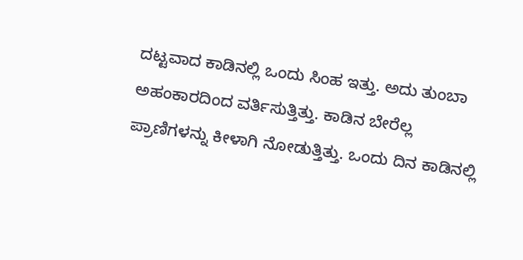ದಟ್ಟವಾದ ಕಾಡಿನಲ್ಲಿ ಒಂದು ಸಿಂಹ ಇತ್ತು. ಅದು ತುಂಬಾ ಅಹಂಕಾರದಿಂದ ವರ್ತಿಸುತ್ತಿತ್ತು. ಕಾಡಿನ ಬೇರೆಲ್ಲ ಪ್ರಾಣಿಗಳನ್ನು ಕೀಳಾಗಿ ನೋಡುತ್ತಿತ್ತು. ಒಂದು ದಿನ ಕಾಡಿನಲ್ಲಿ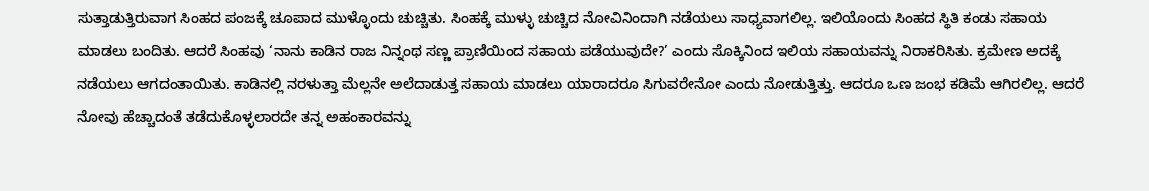ಸುತ್ತಾಡುತ್ತಿರುವಾಗ ಸಿಂಹದ ಪಂಜಕ್ಕೆ ಚೂಪಾದ ಮುಳ್ಳೊಂದು ಚುಚ್ಚಿತು. ಸಿಂಹಕ್ಕೆ ಮುಳ್ಳು ಚುಚ್ಚಿದ ನೋವಿನಿಂದಾಗಿ ನಡೆಯಲು ಸಾಧ್ಯವಾಗಲಿಲ್ಲ. ಇಲಿಯೊಂದು ಸಿಂಹದ ಸ್ಥಿತಿ ಕಂಡು ಸಹಾಯ ಮಾಡಲು ಬಂದಿತು. ಆದರೆ ಸಿಂಹವು ‘ನಾನು ಕಾಡಿನ ರಾಜ ನಿನ್ನಂಥ ಸಣ್ಣ ಪ್ರಾಣಿಯಿಂದ ಸಹಾಯ ಪಡೆಯುವುದೇ?’ ಎಂದು ಸೊಕ್ಕಿನಿಂದ ಇಲಿಯ ಸಹಾಯವನ್ನು ನಿರಾಕರಿಸಿತು. ಕ್ರಮೇಣ ಅದಕ್ಕೆ ನಡೆಯಲು ಆಗದಂತಾಯಿತು. ಕಾಡಿನಲ್ಲಿ ನರಳುತ್ತಾ ಮೆಲ್ಲನೇ ಅಲೆದಾಡುತ್ತ ಸಹಾಯ ಮಾಡಲು ಯಾರಾದರೂ ಸಿಗುವರೇನೋ ಎಂದು ನೋಡುತ್ತಿತ್ತು. ಆದರೂ ಒಣ ಜಂಭ ಕಡಿಮೆ ಆಗಿರಲಿಲ್ಲ. ಆದರೆ ನೋವು ಹೆಚ್ಚಾದಂತೆ ತಡೆದುಕೊಳ್ಳಲಾರದೇ ತನ್ನ ಅಹಂಕಾರವನ್ನು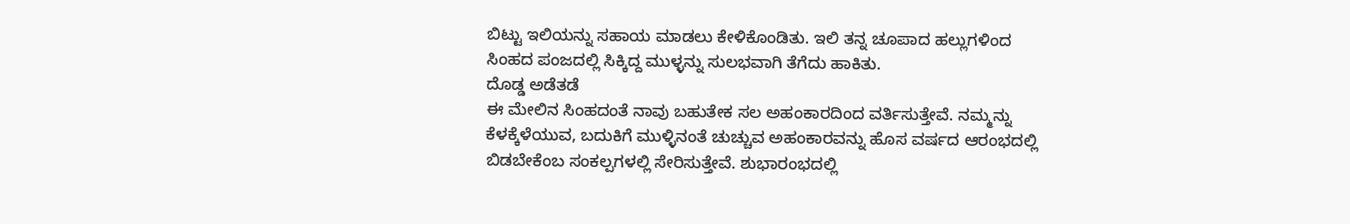ಬಿಟ್ಟು ಇಲಿಯನ್ನು ಸಹಾಯ ಮಾಡಲು ಕೇಳಿಕೊಂಡಿತು. ಇಲಿ ತನ್ನ ಚೂಪಾದ ಹಲ್ಲುಗಳಿಂದ ಸಿಂಹದ ಪಂಜದಲ್ಲಿ ಸಿಕ್ಕಿದ್ದ ಮುಳ್ಳನ್ನು ಸುಲಭವಾಗಿ ತೆಗೆದು ಹಾಕಿತು.
ದೊಡ್ಡ ಅಡೆತಡೆ
ಈ ಮೇಲಿನ ಸಿಂಹದಂತೆ ನಾವು ಬಹುತೇಕ ಸಲ ಅಹಂಕಾರದಿಂದ ವರ್ತಿಸುತ್ತೇವೆ. ನಮ್ಮನ್ನು ಕೆಳಕ್ಕೆಳೆಯುವ, ಬದುಕಿಗೆ ಮುಳ್ಳಿನಂತೆ ಚುಚ್ಚುವ ಅಹಂಕಾರವನ್ನು ಹೊಸ ವರ್ಷದ ಆರಂಭದಲ್ಲಿ ಬಿಡಬೇಕೆಂಬ ಸಂಕಲ್ಪಗಳಲ್ಲಿ ಸೇರಿಸುತ್ತೇವೆ. ಶುಭಾರಂಭದಲ್ಲಿ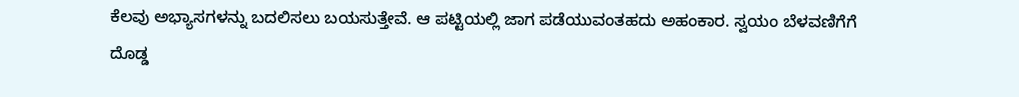ಕೆಲವು ಅಭ್ಯಾಸಗಳನ್ನು ಬದಲಿಸಲು ಬಯಸುತ್ತೇವೆ. ಆ ಪಟ್ಟಿಯಲ್ಲಿ ಜಾಗ ಪಡೆಯುವಂತಹದು ಅಹಂಕಾರ. ಸ್ವಯಂ ಬೆಳವಣಿಗೆಗೆ ದೊಡ್ಡ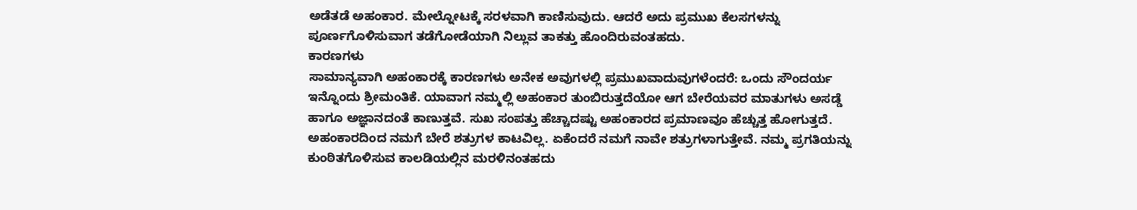ಅಡೆತಡೆ ಅಹಂಕಾರ. ಮೇಲ್ನೋಟಕ್ಕೆ ಸರಳವಾಗಿ ಕಾಣಿಸುವುದು. ಆದರೆ ಅದು ಪ್ರಮುಖ ಕೆಲಸಗಳನ್ನು ಪೂರ್ಣಗೊಳಿಸುವಾಗ ತಡೆಗೋಡೆಯಾಗಿ ನಿಲ್ಲುವ ತಾಕತ್ತು ಹೊಂದಿರುವಂತಹದು.
ಕಾರಣಗಳು
ಸಾಮಾನ್ಯವಾಗಿ ಅಹಂಕಾರಕ್ಕೆ ಕಾರಣಗಳು ಅನೇಕ ಅವುಗಳಲ್ಲಿ ಪ್ರಮುಖವಾದುವುಗಳೆಂದರೆ: ಒಂದು ಸೌಂದರ್ಯ ಇನ್ನೊಂದು ಶ್ರೀಮಂತಿಕೆ. ಯಾವಾಗ ನಮ್ಮಲ್ಲಿ ಅಹಂಕಾರ ತುಂಬಿರುತ್ತದೆಯೋ ಆಗ ಬೇರೆಯವರ ಮಾತುಗಳು ಅಸಡ್ಡೆ ಹಾಗೂ ಅಜ್ಞಾನದಂತೆ ಕಾಣುತ್ತವೆ. ಸುಖ ಸಂಪತ್ತು ಹೆಚ್ಚಾದಷ್ಟು ಅಹಂಕಾರದ ಪ್ರಮಾಣವೂ ಹೆಚ್ಚುತ್ತ ಹೋಗುತ್ತದೆ. ಅಹಂಕಾರದಿಂದ ನಮಗೆ ಬೇರೆ ಶತ್ರುಗಳ ಕಾಟವಿಲ್ಲ. ಏಕೆಂದರೆ ನಮಗೆ ನಾವೇ ಶತ್ರುಗಳಾಗುತ್ತೇವೆ. ನಮ್ಮ ಪ್ರಗತಿಯನ್ನು ಕುಂಠಿತಗೊಳಿಸುವ ಕಾಲಡಿಯಲ್ಲಿನ ಮರಳಿನಂತಹದು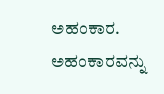ಅಹಂಕಾರ.
ಅಹಂಕಾರವನ್ನು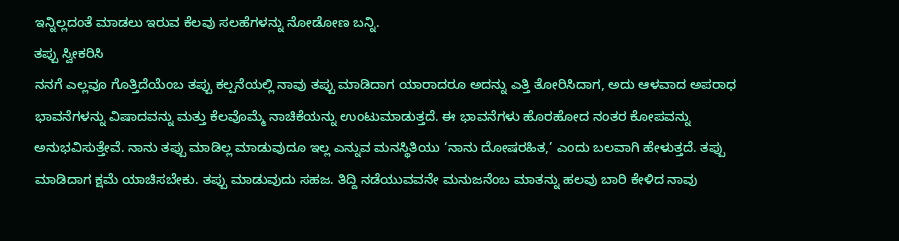ಇನ್ನಿಲ್ಲದಂತೆ ಮಾಡಲು ಇರುವ ಕೆಲವು ಸಲಹೆಗಳನ್ನು ನೋಡೋಣ ಬನ್ನಿ.
ತಪ್ಪು ಸ್ವೀಕರಿಸಿ
ನನಗೆ ಎಲ್ಲವೂ ಗೊತ್ತಿದೆಯೆಂಬ ತಪ್ಪು ಕಲ್ಪನೆಯಲ್ಲಿ ನಾವು ತಪ್ಪು ಮಾಡಿದಾಗ ಯಾರಾದರೂ ಅದನ್ನು ಎತ್ತಿ ತೋರಿಸಿದಾಗ, ಅದು ಆಳವಾದ ಅಪರಾಧ ಭಾವನೆಗಳನ್ನು ವಿಷಾದವನ್ನು ಮತ್ತು ಕೆಲವೊಮ್ಮೆ ನಾಚಿಕೆಯನ್ನು ಉಂಟುಮಾಡುತ್ತದೆ. ಈ ಭಾವನೆಗಳು ಹೊರಹೋದ ನಂತರ ಕೋಪವನ್ನು ಅನುಭವಿಸುತ್ತೇವೆ. ನಾನು ತಪ್ಪು ಮಾಡಿಲ್ಲ ಮಾಡುವುದೂ ಇಲ್ಲ ಎನ್ನುವ ಮನಸ್ಥಿತಿಯು ‘ನಾನು ದೋಷರಹಿತ,’ ಎಂದು ಬಲವಾಗಿ ಹೇಳುತ್ತದೆ. ತಪ್ಪು ಮಾಡಿದಾಗ ಕ್ಷಮೆ ಯಾಚಿಸಬೇಕು. ತಪ್ಪು ಮಾಡುವುದು ಸಹಜ. ತಿದ್ದಿ ನಡೆಯುವವನೇ ಮನುಜನೆಂಬ ಮಾತನ್ನು ಹಲವು ಬಾರಿ ಕೇಳಿದ ನಾವು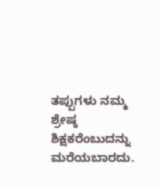ತಪ್ಪುಗಳು ನಮ್ಮ ಶ್ರೇಷ್ಠ ಶಿಕ್ಷಕರೆಂಬುದನ್ನು ಮರೆಯಬಾರದು.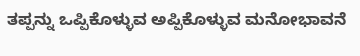ತಪ್ಪನ್ನು ಒಪ್ಪಿಕೊಳ್ಳುವ ಅಪ್ಪಿಕೊಳ್ಳುವ ಮನೋಭಾವನೆ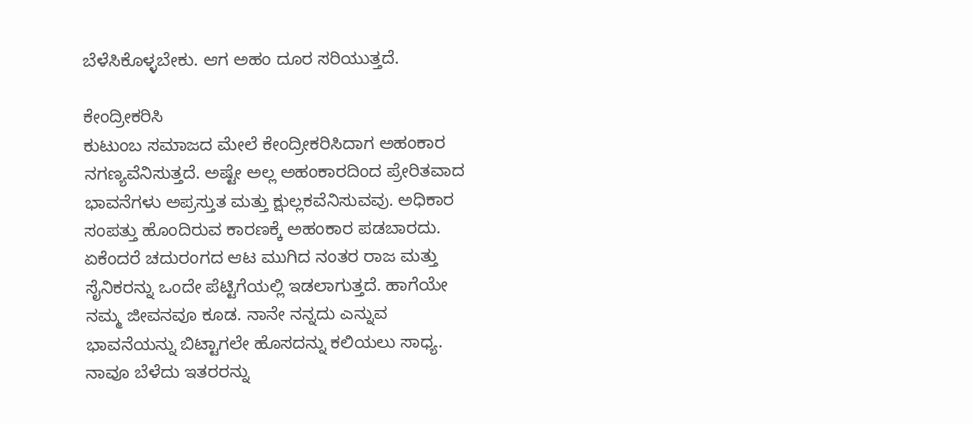ಬೆಳೆಸಿಕೊಳ್ಳಬೇಕು. ಆಗ ಅಹಂ ದೂರ ಸರಿಯುತ್ತದೆ.

ಕೇಂದ್ರೀಕರಿಸಿ
ಕುಟುಂಬ ಸಮಾಜದ ಮೇಲೆ ಕೇಂದ್ರೀಕರಿಸಿದಾಗ ಅಹಂಕಾರ ನಗಣ್ಯವೆನಿಸುತ್ತದೆ. ಅಷ್ಟೇ ಅಲ್ಲ ಅಹಂಕಾರದಿಂದ ಪ್ರೇರಿತವಾದ ಭಾವನೆಗಳು ಅಪ್ರಸ್ತುತ ಮತ್ತು ಕ್ಷುಲ್ಲಕವೆನಿಸುವವು. ಅಧಿಕಾರ ಸಂಪತ್ತು ಹೊಂದಿರುವ ಕಾರಣಕ್ಕೆ ಅಹಂಕಾರ ಪಡಬಾರದು. ಏಕೆಂದರೆ ಚದುರಂಗದ ಆಟ ಮುಗಿದ ನಂತರ ರಾಜ ಮತ್ತು ಸೈನಿಕರನ್ನು ಒಂದೇ ಪೆಟ್ಟಿಗೆಯಲ್ಲಿ ಇಡಲಾಗುತ್ತದೆ. ಹಾಗೆಯೇ ನಮ್ಮ ಜೀವನವೂ ಕೂಡ. ನಾನೇ ನನ್ನದು ಎನ್ನುವ ಭಾವನೆಯನ್ನು ಬಿಟ್ಟಾಗಲೇ ಹೊಸದನ್ನು ಕಲಿಯಲು ಸಾಧ್ಯ. ನಾವೂ ಬೆಳೆದು ಇತರರನ್ನು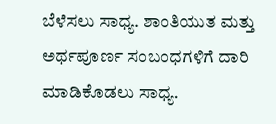ಬೆಳೆಸಲು ಸಾಧ್ಯ. ಶಾಂತಿಯುತ ಮತ್ತು ಅರ್ಥಪೂರ್ಣ ಸಂಬಂಧಗಳಿಗೆ ದಾರಿ ಮಾಡಿಕೊಡಲು ಸಾಧ್ಯ.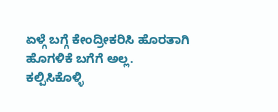ಏಳ್ಗೆ ಬಗ್ಗೆ ಕೇಂದ್ರೀಕರಿಸಿ ಹೊರತಾಗಿ ಹೊಗಳಿಕೆ ಬಗೆಗೆ ಅಲ್ಲ.
ಕಲ್ಪಿಸಿಕೊಳ್ಳಿ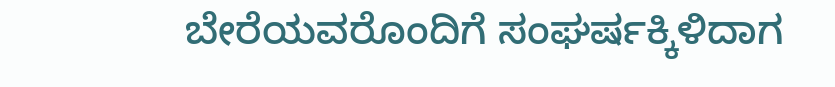ಬೇರೆಯವರೊಂದಿಗೆ ಸಂಘರ್ಷಕ್ಕಿಳಿದಾಗ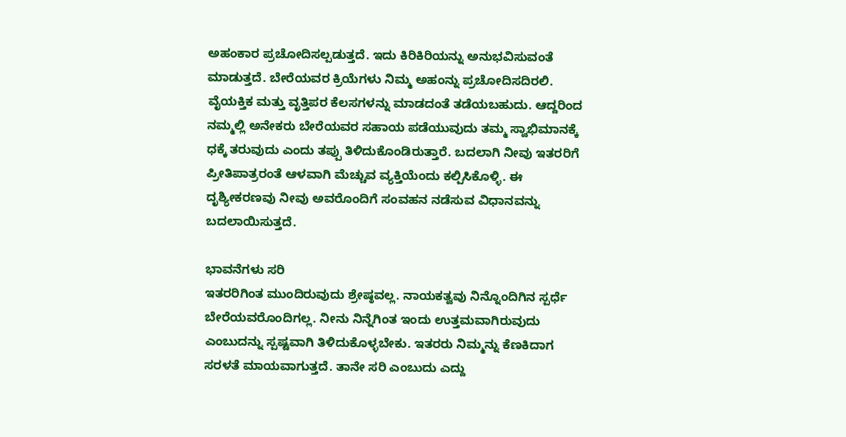ಅಹಂಕಾರ ಪ್ರಚೋದಿಸಲ್ಪಡುತ್ತದೆ. ಇದು ಕಿರಿಕಿರಿಯನ್ನು ಅನುಭವಿಸುವಂತೆ ಮಾಡುತ್ತದೆ. ಬೇರೆಯವರ ಕ್ರಿಯೆಗಳು ನಿಮ್ಮ ಅಹಂನ್ನು ಪ್ರಚೋದಿಸದಿರಲಿ. ವೈಯಕ್ತಿಕ ಮತ್ತು ವೃತ್ತಿಪರ ಕೆಲಸಗಳನ್ನು ಮಾಡದಂತೆ ತಡೆಯಬಹುದು. ಆದ್ದರಿಂದ ನಮ್ಮಲ್ಲಿ ಅನೇಕರು ಬೇರೆಯವರ ಸಹಾಯ ಪಡೆಯುವುದು ತಮ್ಮ ಸ್ವಾಭಿಮಾನಕ್ಕೆ ಧಕ್ಕೆ ತರುವುದು ಎಂದು ತಪ್ಪು ತಿಳಿದುಕೊಂಡಿರುತ್ತಾರೆ. ಬದಲಾಗಿ ನೀವು ಇತರರಿಗೆ ಪ್ರೀತಿಪಾತ್ರರಂತೆ ಆಳವಾಗಿ ಮೆಚ್ಚುವ ವ್ಯಕ್ತಿಯೆಂದು ಕಲ್ಪಿಸಿಕೊಳ್ಳಿ. ಈ ದೃಶ್ಯೀಕರಣವು ನೀವು ಅವರೊಂದಿಗೆ ಸಂವಹನ ನಡೆಸುವ ವಿಧಾನವನ್ನು ಬದಲಾಯಿಸುತ್ತದೆ.

ಭಾವನೆಗಳು ಸರಿ
ಇತರರಿಗಿಂತ ಮುಂದಿರುವುದು ಶ್ರೇಷ್ಠವಲ್ಲ. ನಾಯಕತ್ವವು ನಿನ್ನೊಂದಿಗಿನ ಸ್ಪರ್ಧೆ ಬೇರೆಯವರೊಂದಿಗಲ್ಲ. ನೀನು ನಿನ್ನೆಗಿಂತ ಇಂದು ಉತ್ತಮವಾಗಿರುವುದು ಎಂಬುದನ್ನು ಸ್ಪಷ್ಟವಾಗಿ ತಿಳಿದುಕೊಳ್ಳಬೇಕು. ಇತರರು ನಿಮ್ಮನ್ನು ಕೆಣಕಿದಾಗ ಸರಳತೆ ಮಾಯವಾಗುತ್ತದೆ. ತಾನೇ ಸರಿ ಎಂಬುದು ಎದ್ದು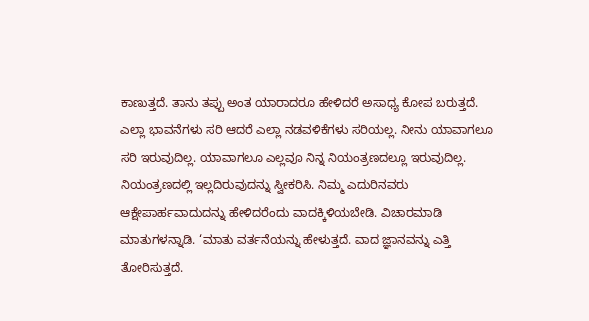ಕಾಣುತ್ತದೆ. ತಾನು ತಪ್ಪು ಅಂತ ಯಾರಾದರೂ ಹೇಳಿದರೆ ಅಸಾಧ್ಯ ಕೋಪ ಬರುತ್ತದೆ. ಎಲ್ಲಾ ಭಾವನೆಗಳು ಸರಿ ಆದರೆ ಎಲ್ಲಾ ನಡವಳಿಕೆಗಳು ಸರಿಯಲ್ಲ. ನೀನು ಯಾವಾಗಲೂ ಸರಿ ಇರುವುದಿಲ್ಲ. ಯಾವಾಗಲೂ ಎಲ್ಲವೂ ನಿನ್ನ ನಿಯಂತ್ರಣದಲ್ಲೂ ಇರುವುದಿಲ್ಲ. ನಿಯಂತ್ರಣದಲ್ಲಿ ಇಲ್ಲದಿರುವುದನ್ನು ಸ್ವೀಕರಿಸಿ. ನಿಮ್ಮ ಎದುರಿನವರು ಆಕ್ಷೇಪಾರ್ಹವಾದುದನ್ನು ಹೇಳಿದರೆಂದು ವಾದಕ್ಕಿಳಿಯಬೇಡಿ. ವಿಚಾರಮಾಡಿ ಮಾತುಗಳನ್ನಾಡಿ. ‘ಮಾತು ವರ್ತನೆಯನ್ನು ಹೇಳುತ್ತದೆ. ವಾದ ಜ್ಞಾನವನ್ನು ಎತ್ತಿ ತೋರಿಸುತ್ತದೆ.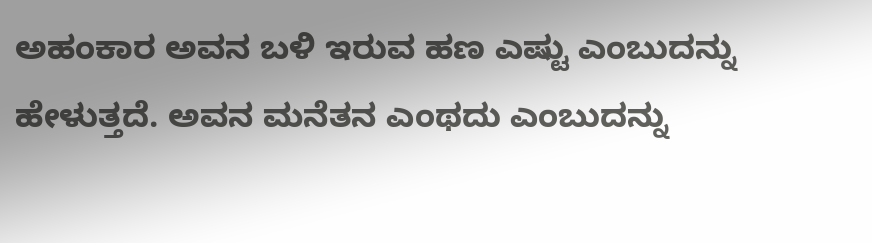ಅಹಂಕಾರ ಅವನ ಬಳಿ ಇರುವ ಹಣ ಎಷ್ಟು ಎಂಬುದನ್ನು ಹೇಳುತ್ತದೆ. ಅವನ ಮನೆತನ ಎಂಥದು ಎಂಬುದನ್ನು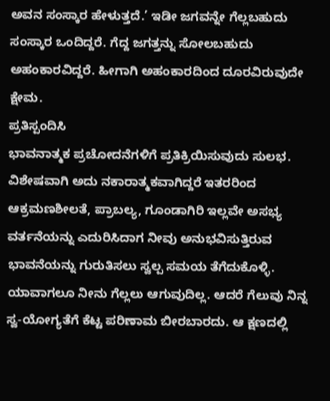ಅವನ ಸಂಸ್ಕಾರ ಹೇಳುತ್ತದೆ.’ ಇಡೀ ಜಗವನ್ನೇ ಗೆಲ್ಲಬಹುದು ಸಂಸ್ಕಾರ ಒಂದಿದ್ದರೆ. ಗೆದ್ದ ಜಗತ್ತನ್ನು ಸೋಲಬಹುದು ಅಹಂಕಾರವಿದ್ದರೆ. ಹೀಗಾಗಿ ಅಹಂಕಾರದಿಂದ ದೂರವಿರುವುದೇ ಕ್ಷೇಮ.
ಪ್ರತಿಸ್ಪಂದಿಸಿ
ಭಾವನಾತ್ಮಕ ಪ್ರಚೋದನೆಗಳಿಗೆ ಪ್ರತಿಕ್ರಿಯಿಸುವುದು ಸುಲಭ. ವಿಶೇಷವಾಗಿ ಅದು ನಕಾರಾತ್ಮಕವಾಗಿದ್ದರೆ ಇತರರಿಂದ ಆಕ್ರಮಣಶೀಲತೆ, ಪ್ರಾಬಲ್ಯ, ಗೂಂಡಾಗಿರಿ ಇಲ್ಲವೇ ಅಸಭ್ಯ ವರ್ತನೆಯನ್ನು ಎದುರಿಸಿದಾಗ ನೀವು ಅನುಭವಿಸುತ್ತಿರುವ ಭಾವನೆಯನ್ನು ಗುರುತಿಸಲು ಸ್ವಲ್ಪ ಸಮಯ ತೆಗೆದುಕೊಳ್ಳಿ. ಯಾವಾಗಲೂ ನೀನು ಗೆಲ್ಲಲು ಆಗುವುದಿಲ್ಲ. ಆದರೆ ಗೆಲುವು ನಿನ್ನ ಸ್ವ-ಯೋಗ್ಯತೆಗೆ ಕೆಟ್ಟ ಪರಿಣಾಮ ಬೀರಬಾರದು. ಆ ಕ್ಷಣದಲ್ಲಿ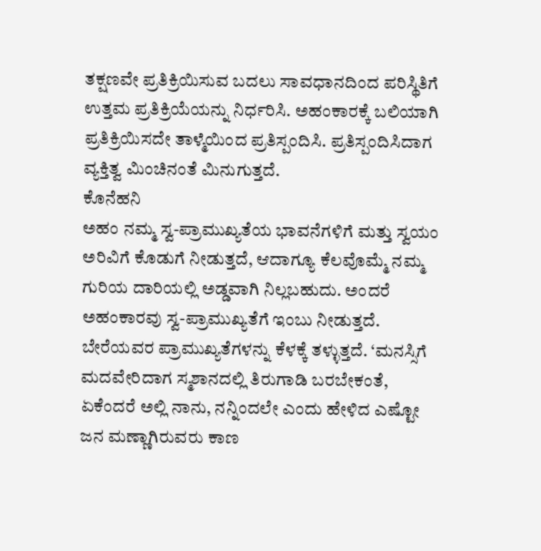ತಕ್ಷಣವೇ ಪ್ರತಿಕ್ರಿಯಿಸುವ ಬದಲು ಸಾವಧಾನದಿಂದ ಪರಿಸ್ಥಿತಿಗೆ ಉತ್ತಮ ಪ್ರತಿಕ್ರಿಯೆಯನ್ನು ನಿರ್ಧರಿಸಿ. ಅಹಂಕಾರಕ್ಕೆ ಬಲಿಯಾಗಿ ಪ್ರತಿಕ್ರಿಯಿಸದೇ ತಾಳ್ಮೆಯಿಂದ ಪ್ರತಿಸ್ಪಂದಿಸಿ. ಪ್ರತಿಸ್ಪಂದಿಸಿದಾಗ ವ್ಯಕ್ತಿತ್ವ ಮಿಂಚಿನಂತೆ ಮಿನುಗುತ್ತದೆ.
ಕೊನೆಹನಿ
ಅಹಂ ನಮ್ಮ ಸ್ವ-ಪ್ರಾಮುಖ್ಯತೆಯ ಭಾವನೆಗಳಿಗೆ ಮತ್ತು ಸ್ವಯಂ ಅರಿವಿಗೆ ಕೊಡುಗೆ ನೀಡುತ್ತದೆ, ಆದಾಗ್ಯೂ ಕೆಲವೊಮ್ಮೆ ನಮ್ಮ ಗುರಿಯ ದಾರಿಯಲ್ಲಿ ಅಡ್ಡವಾಗಿ ನಿಲ್ಲಬಹುದು. ಅಂದರೆ ಅಹಂಕಾರವು ಸ್ವ-ಪ್ರಾಮುಖ್ಯತೆಗೆ ಇಂಬು ನೀಡುತ್ತದೆ. ಬೇರೆಯವರ ಪ್ರಾಮುಖ್ಯತೆಗಳನ್ನು ಕೆಳಕ್ಕೆ ತಳ್ಳುತ್ತದೆ. ‘ಮನಸ್ಸಿಗೆ ಮದವೇರಿದಾಗ ಸ್ಮಶಾನದಲ್ಲಿ ತಿರುಗಾಡಿ ಬರಬೇಕಂತೆ, ಏಕೆಂದರೆ ಅಲ್ಲಿ ನಾನು, ನನ್ನಿಂದಲೇ ಎಂದು ಹೇಳಿದ ಎಷ್ಟೋ ಜನ ಮಣ್ಣಾಗಿರುವರು ಕಾಣ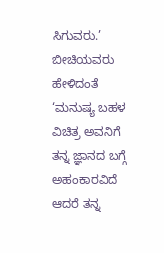ಸಿಗುವರು.’ ಬೀಚಿಯವರು ಹೇಳಿದಂತೆ ‘ಮನುಷ್ಯ ಬಹಳ ವಿಚಿತ್ರ ಅವನಿಗೆ ತನ್ನ ಜ್ಞಾನದ ಬಗ್ಗೆ ಅಹಂಕಾರವಿದೆ ಆದರೆ ತನ್ನ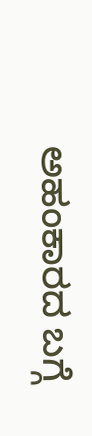ಅಹಂಕಾರದ ಬಗ್ಗೆ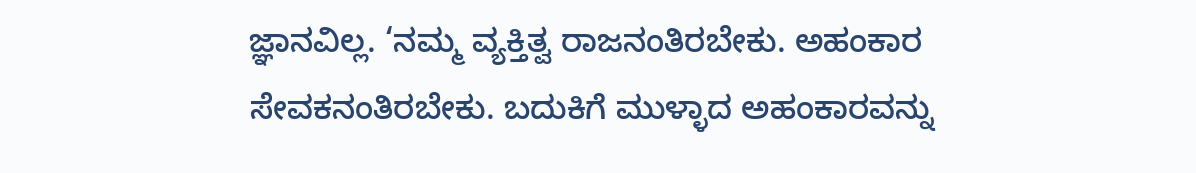ಜ್ಞಾನವಿಲ್ಲ. ‘ನಮ್ಮ ವ್ಯಕ್ತಿತ್ವ ರಾಜನಂತಿರಬೇಕು. ಅಹಂಕಾರ ಸೇವಕನಂತಿರಬೇಕು. ಬದುಕಿಗೆ ಮುಳ್ಳಾದ ಅಹಂಕಾರವನ್ನು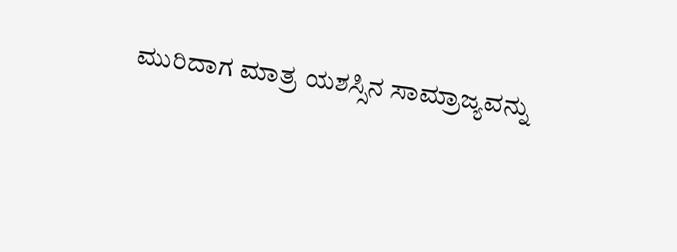ಮುರಿದಾಗ ಮಾತ್ರ ಯಶಸ್ಸಿನ ಸಾಮ್ರಾಜ್ಯವನ್ನು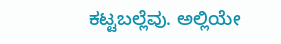ಕಟ್ಟಬಲ್ಲೆವು. ಅಲ್ಲಿಯೇ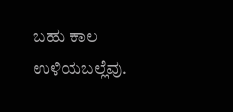ಬಹು ಕಾಲ ಉಳಿಯಬಲ್ಲೆವು.